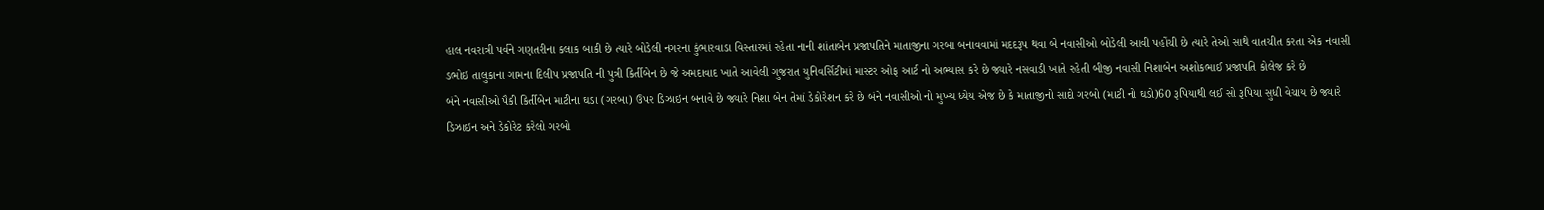હાલ નવરાત્રી પર્વને ગણતરીના કલાક બાકી છે ત્યારે બોડેલી નગરના કુંભારવાડા વિસ્તારમાં રહેતા નાની શાંતાબેન પ્રજાપતિને માતાજીના ગરબા બનાવવામાં મદદરૂપ થવા બે નવાસીઓ બોડેલી આવી પહોંચી છે ત્યારે તેઓ સાથે વાતચીત કરતા એક નવાસી ડભોઇ તાલુકાના ગામના દિલીપ પ્રજાપતિ ની પુત્રી કિર્તીબેન છે જે અમદાવાદ ખાતે આવેલી ગુજરાત યુનિવર્સિટીમાં માસ્ટર ઓફ આર્ટ નો અભ્યાસ કરે છે જ્યારે નસવાડી ખાતે રહેતી બીજી નવાસી નિશાબેન અશોકભાઈ પ્રજાપતિ કોલેજ કરે છે
બંને નવાસીઓ પૈકી કિર્તીબેન માટીના ઘડા (ગરબા) ઉપર ડિઝાઇન બનાવે છે જ્યારે નિશા બેન તેમાં ડેકોરેશન કરે છે બંને નવાસીઓ નો મુખ્ય ધ્યેય એજ છે કે માતાજીનો સાદો ગરબો (માટી નો ઘડો)60 રૂપિયાથી લઈ સો રૂપિયા સુધી વેચાય છે જ્યારે ડિઝાઇન અને ડેકોરેટ કરેલો ગરબો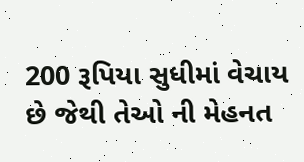200 રૂપિયા સુધીમાં વેચાય છે જેથી તેઓ ની મેહનત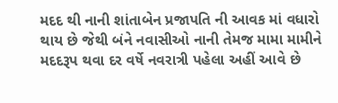મદદ થી નાની શાંતાબેન પ્રજાપતિ ની આવક માં વધારો થાય છે જેથી બંને નવાસીઓ નાની તેમજ મામા મામીને મદદરૂપ થવા દર વર્ષે નવરાત્રી પહેલા અહીં આવે છે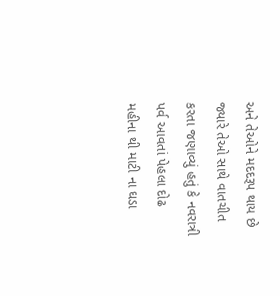અને તેઓને મદદરૂપ થાય છે
જ્યારે તેઓ સાથે વાતચીત કરતા જણાવ્યું હતું કે નવરાત્રી પર્વ આવતાં પેહલા દોઢ મહીના થી માટી ના ઘડા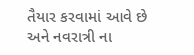તૈયાર કરવામાં આવે છે અને નવરાત્રી ના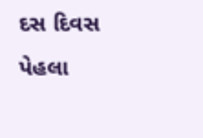દસ દિવસ પેહલા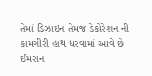તેમાં ડિઝાઇન તેમજ ડેકોરેશન ની કામગીરી હાથ ધરવામાં આવે છે
ઈમરાન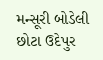મન્સૂરી બોડેલી છોટા ઉદેપુર